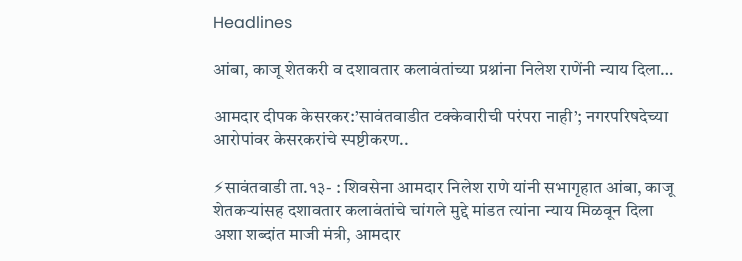Headlines

आंबा, काजू शेतकरी व दशावतार कलावंतांच्या प्रश्नांना निलेश राणेंनी न्याय दिला…

आमदार दीपक केसरकर:’सावंतवाडीत टक्केवारीची परंपरा नाही’; नगरपरिषदेच्या आरोपांवर केसरकरांचे स्पष्टीकरण..

⚡सावंतवाडी ता.१३- : शिवसेना आमदार निलेश राणे यांनी सभागृहात आंबा, काजू शेतकऱ्यांसह दशावतार कलावंतांचे चांगले मुद्दे मांडत त्यांना न्याय मिळवून दिला अशा शब्दांत माजी मंत्री, आमदार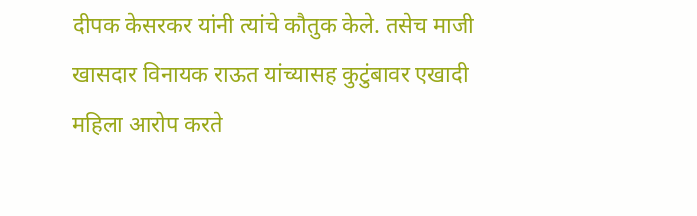दीपक केसरकर यांनी त्यांचे कौतुक केले. तसेच माजी खासदार विनायक राऊत यांच्यासह कुटुंबावर एखादी महिला आरोप करते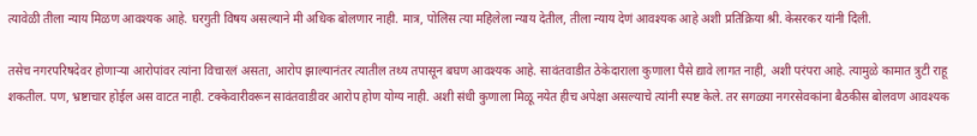त्यावेळी तीला न्याय मिळण आवश्यक आहे. घरगुती विषय असल्याने मी अधिक बोलणार नाही. मात्र, पोलिस त्या महिलेला न्याय देतील, तीला न्याय देणं आवश्यक आहे अशी प्रतिक्रिया श्री. केसरकर यांनी दिली.

तसेच नगरपरिषदेवर होणाऱ्या आरोपांवर त्यांना विचारलं असता, आरोप झाल्यानंतर त्यातील तथ्य तपासून बघण आवश्यक आहे. सावंतवाडीत ठेकेदाराला कुणाला पैसे द्यावे लागत नाही, अशी परंपरा आहे. त्यामुळे कामात त्रुटी राहू शकतील. पण, भ्रष्टाचार होईल अस वाटत नाही. टक्केवारीवरून सावंतवाडीवर आरोप होण योग्य नाही. अशी संधी कुणाला मिळू नयेत हीच अपेक्षा असल्याचे त्यांनी स्पष्ट केले. तर सगळ्या नगरसेवकांना बैठकीस बोलवण आवश्यक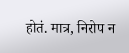होतं. मात्र, निरोप न‌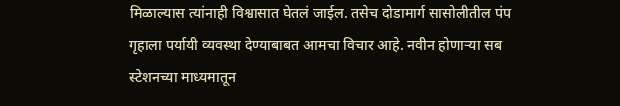मिळाल्यास त्यांनाही विश्वासात घेतलं जाईल. तसेच दोडामार्ग सासोलीतील पंप गृहाला पर्यायी व्यवस्था देण्याबाबत आमचा विचार आहे. नवीन होणाऱ्या सब स्टेशनच्या माध्यमातून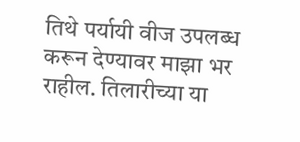तिथे पर्यायी वीज उपलब्ध करून देण्यावर माझा भर राहील. तिलारीच्या या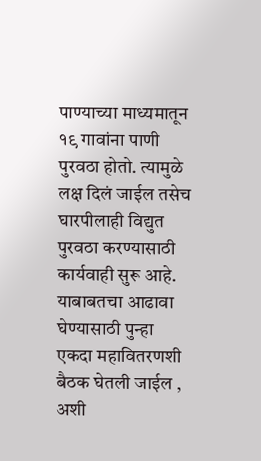पाण्याच्या माध्यमातून १९ गावांना पाणी पुरवठा होतो. त्यामुळे लक्ष दिलं जाईल तसेच घारपीलाही विद्युत पुरवठा करण्यासाठी कार्यवाही सुरू आहे. याबाबतचा आढावा घेण्यासाठी पुन्हा एकदा महावितरणशी बैठक घेतली जाईल , अशी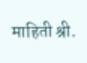माहिती श्री.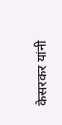केसरकर यांनी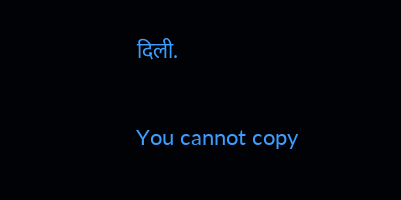दिली.

You cannot copy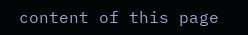content of this page